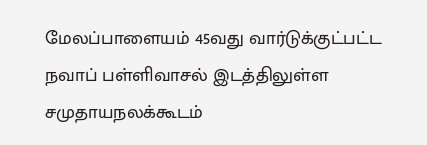மேலப்பாளையம் 45வது வார்டுக்குட்பட்ட நவாப் பள்ளிவாசல் இடத்திலுள்ள சமுதாயநலக்கூடம்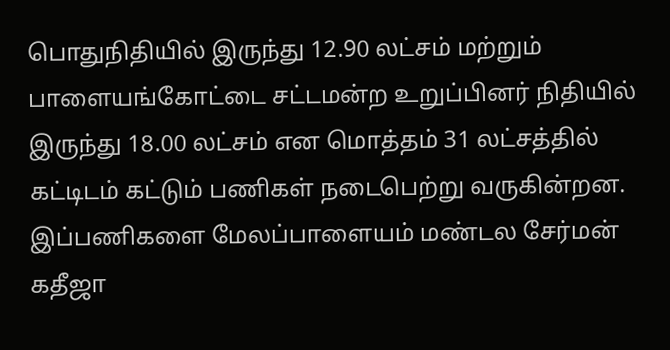பொதுநிதியில் இருந்து 12.90 லட்சம் மற்றும் பாளையங்கோட்டை சட்டமன்ற உறுப்பினர் நிதியில் இருந்து 18.00 லட்சம் என மொத்தம் 31 லட்சத்தில் கட்டிடம் கட்டும் பணிகள் நடைபெற்று வருகின்றன. இப்பணிகளை மேலப்பாளையம் மண்டல சேர்மன் கதீஜா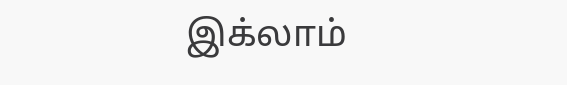இக்லாம்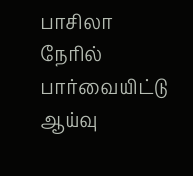பாசிலா நேரில் பார்வையிட்டு ஆய்வு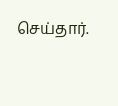செய்தார்.